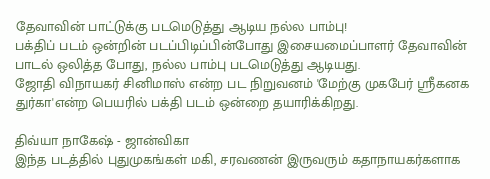தேவாவின் பாட்டுக்கு படமெடுத்து ஆடிய நல்ல பாம்பு!
பக்திப் படம் ஒன்றின் படப்பிடிப்பின்போது இசையமைப்பாளர் தேவாவின் பாடல் ஒலித்த போது, நல்ல பாம்பு படமெடுத்து ஆடியது.
ஜோதி விநாயகர் சினிமாஸ் என்ற பட நிறுவனம் 'மேற்கு முகபேர் ஸ்ரீகனக துர்கா'என்ற பெயரில் பக்தி படம் ஒன்றை தயாரிக்கிறது.

திவ்யா நாகேஷ் - ஜான்விகா
இந்த படத்தில் புதுமுகங்கள் மகி, சரவணன் இருவரும் கதாநாயகர்களாக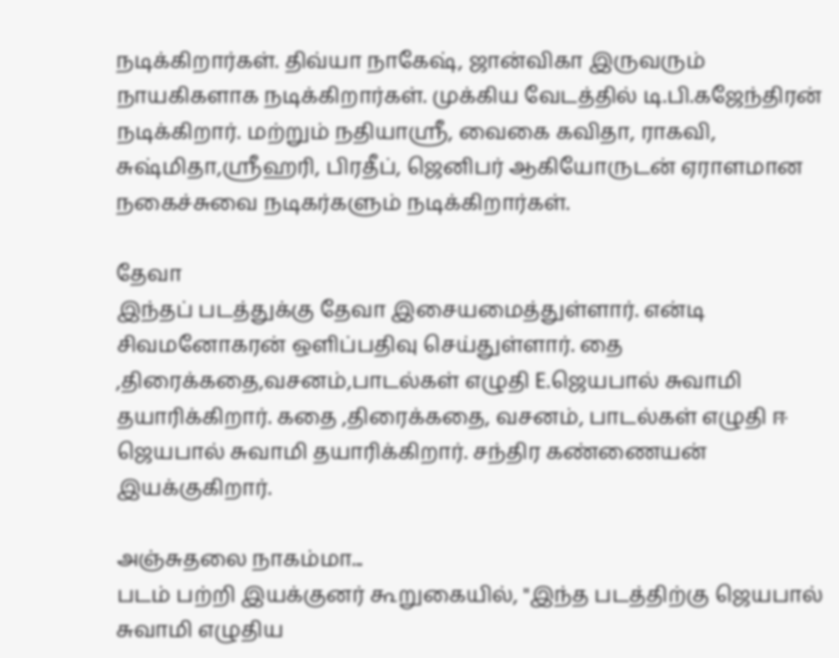நடிக்கிறார்கள். திவ்யா நாகேஷ், ஜான்விகா இருவரும் நாயகிகளாக நடிக்கிறார்கள். முக்கிய வேடத்தில் டி.பி.கஜேந்திரன் நடிக்கிறார். மற்றும் நதியாஸ்ரீ, வைகை கவிதா, ராகவி, சுஷ்மிதா,ஸ்ரீஹரி, பிரதீப், ஜெனிபர் ஆகியோருடன் ஏராளமான நகைச்சுவை நடிகர்களும் நடிக்கிறார்கள்.

தேவா
இந்தப் படத்துக்கு தேவா இசையமைத்துள்ளார். என்டி சிவமனோகரன் ஒளிப்பதிவு செய்துள்ளார். தை ,திரைக்கதை,வசனம்,பாடல்கள் எழுதி E.ஜெயபால் சுவாமி தயாரிக்கிறார். கதை ,திரைக்கதை, வசனம், பாடல்கள் எழுதி ஈ ஜெயபால் சுவாமி தயாரிக்கிறார். சந்திர கண்ணையன் இயக்குகிறார்.

அஞ்சுதலை நாகம்மா...
படம் பற்றி இயக்குனர் கூறுகையில், "இந்த படத்திற்கு ஜெயபால் சுவாமி எழுதிய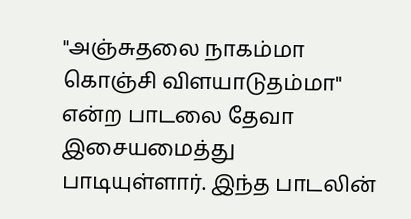"அஞ்சுதலை நாகம்மா கொஞ்சி விளயாடுதம்மா" என்ற பாடலை தேவா இசையமைத்து பாடியுள்ளார். இந்த பாடலின்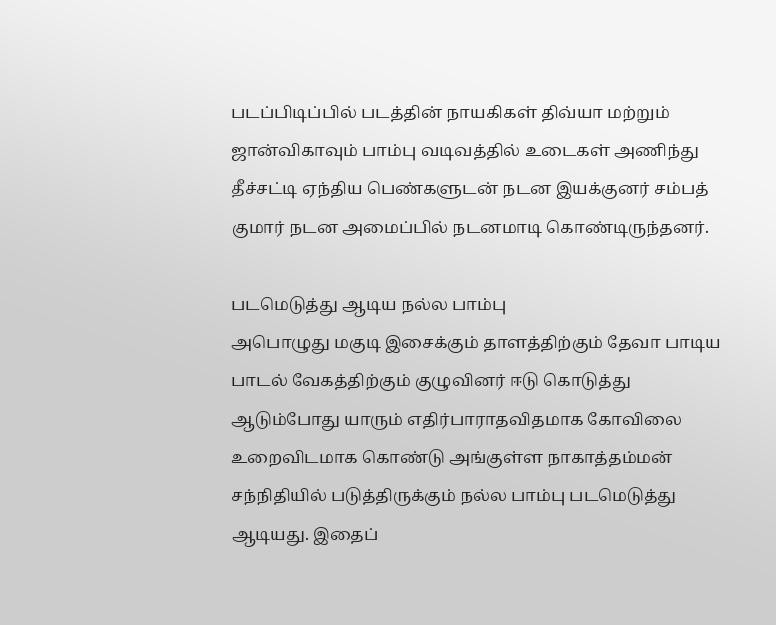படப்பிடிப்பில் படத்தின் நாயகிகள் திவ்யா மற்றும் ஜான்விகாவும் பாம்பு வடிவத்தில் உடைகள் அணிந்து தீச்சட்டி ஏந்திய பெண்களுடன் நடன இயக்குனர் சம்பத் குமார் நடன அமைப்பில் நடனமாடி கொண்டிருந்தனர்.

படமெடுத்து ஆடிய நல்ல பாம்பு
அபொழுது மகுடி இசைக்கும் தாளத்திற்கும் தேவா பாடிய பாடல் வேகத்திற்கும் குழுவினர் ஈடு கொடுத்து ஆடும்போது யாரும் எதிர்பாராதவிதமாக கோவிலை உறைவிடமாக கொண்டு அங்குள்ள நாகாத்தம்மன் சந்நிதியில் படுத்திருக்கும் நல்ல பாம்பு படமெடுத்து ஆடியது. இதைப்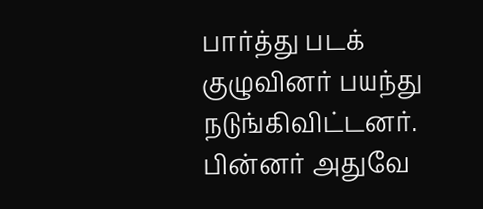பார்த்து படக் குழுவினர் பயந்து நடுங்கிவிட்டனர். பின்னர் அதுவே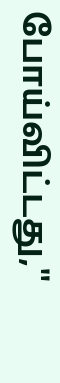போய்விட்டது,"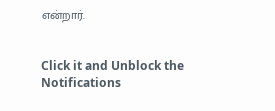என்றார்.


Click it and Unblock the Notifications